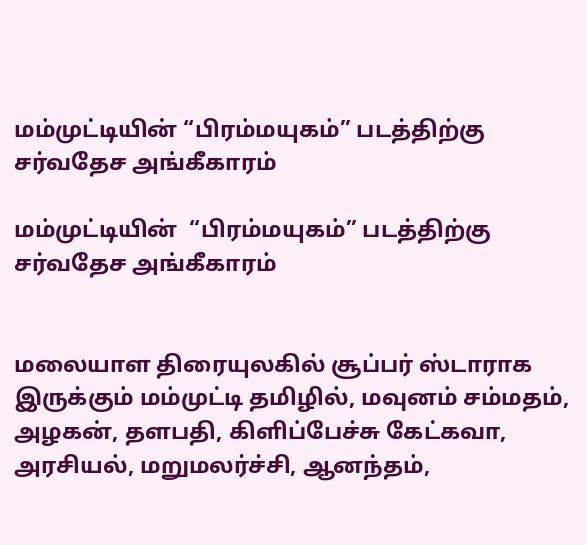மம்முட்டியின் “பிரம்மயுகம்” படத்திற்கு சர்வதேச அங்கீகாரம்

மம்முட்டியின்  “பிரம்மயுகம்” படத்திற்கு சர்வதேச அங்கீகாரம்


மலையாள திரையுலகில் சூப்பர் ஸ்டாராக இருக்கும் மம்முட்டி தமிழில், மவுனம் சம்மதம், அழகன், தளபதி, கிளிப்பேச்சு கேட்கவா, அரசியல், மறுமலர்ச்சி, ஆனந்தம்,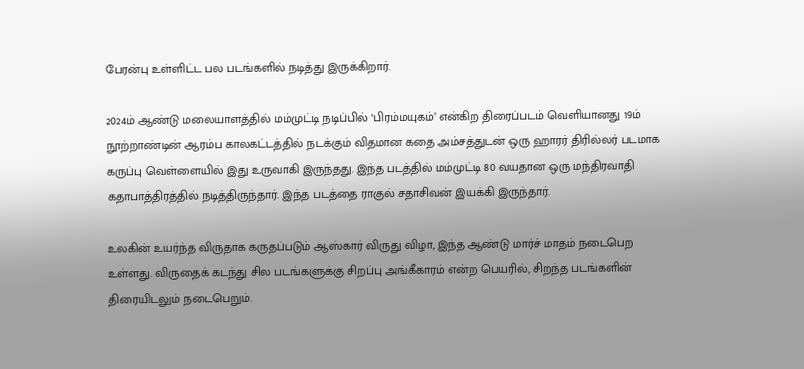பேரன்பு உள்ளிட்ட பல படங்களில் நடித்து இருக்கிறார்.

2024ம் ஆண்டு மலையாளத்தில் மம்முட்டி நடிப்பில் ‘பிரம்மயுகம்’ என்கிற திரைப்படம் வெளியானது 19ம் நூற்றாண்டின் ஆரம்ப காலகட்டத்தில் நடக்கும் விதமான கதை அம்சத்துடன் ஒரு ஹாரர் திரில்லர் படமாக கருப்பு வெள்ளையில் இது உருவாகி இருந்தது. இந்த படத்தில் மம்முட்டி 80 வயதான ஒரு மந்திரவாதி கதாபாத்திரத்தில் நடித்திருந்தார். இந்த படத்தை ராகுல் சதாசிவன் இயக்கி இருந்தார்.

உலகின் உயர்ந்த விருதாக கருதப்படும் ஆஸ்கார் விருது விழா, இந்த ஆண்டு மார்ச் மாதம் நடைபெற உள்ளது. விருதைக் கடந்து சில படங்களுக்கு சிறப்பு அங்கீகாரம் என்ற பெயரில், சிறந்த படங்களின் திரையிடலும் நடைபெறும்.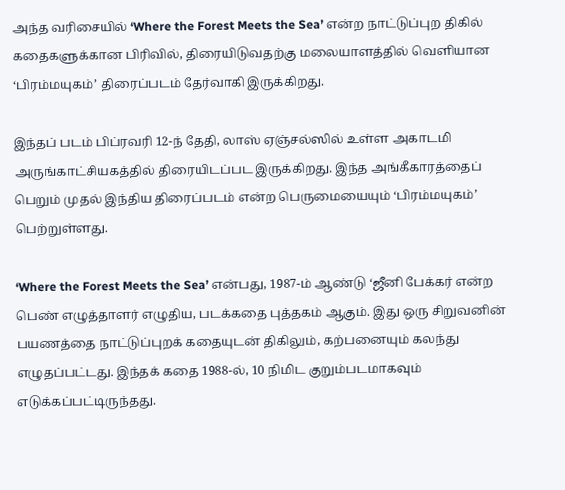அந்த வரிசையில் ‘Where the Forest Meets the Sea’ என்ற நாட்டுப்புற திகில் கதைகளுக்கான பிரிவில், திரையிடுவதற்கு மலையாளத்தில் வெளியான ‘பிரம்மயுகம்’ திரைப்படம் தேர்வாகி இருக்கிறது.

இந்தப் படம் பிப்ரவரி 12-ந் தேதி, லாஸ் ஏஞ்சல்ஸில் உள்ள அகாடமி அருங்காட்சியகத்தில் திரையிடப்பட இருக்கிறது. இந்த அங்கீகாரத்தைப் பெறும் முதல் இந்திய திரைப்படம் என்ற பெருமையையும் ‘பிரம்மயுகம்’ பெற்றுள்ளது.

‘Where the Forest Meets the Sea’ என்பது, 1987-ம் ஆண்டு ‘ஜீனி பேக்கர் என்ற பெண் எழுத்தாளர் எழுதிய, படக்கதை புத்தகம் ஆகும். இது ஒரு சிறுவனின் பயணத்தை நாட்டுப்புறக் கதையுடன் திகிலும், கற்பனையும் கலந்து எழுதப்பட்டது. இந்தக் கதை 1988-ல், 10 நிமிட குறும்படமாகவும் எடுக்கப்பட்டிருந்தது.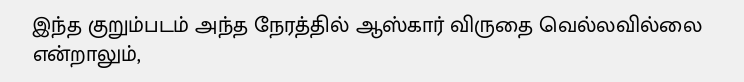இந்த குறும்படம் அந்த நேரத்தில் ஆஸ்கார் விருதை வெல்லவில்லை என்றாலும்,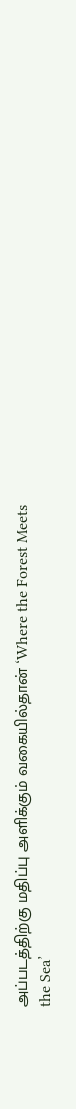அப்படத்திற்கு மதிப்பு அளிக்கும் வகையில்தான் ‘Where the Forest Meets the Sea’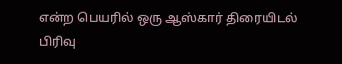என்ற பெயரில் ஒரு ஆஸ்கார் திரையிடல் பிரிவு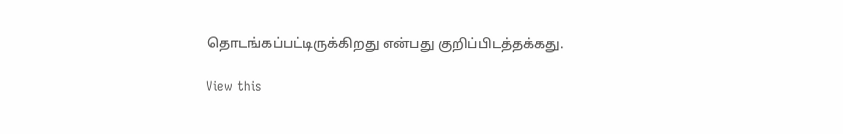தொடங்கப்பட்டிருக்கிறது என்பது குறிப்பிடத்தக்கது.

View this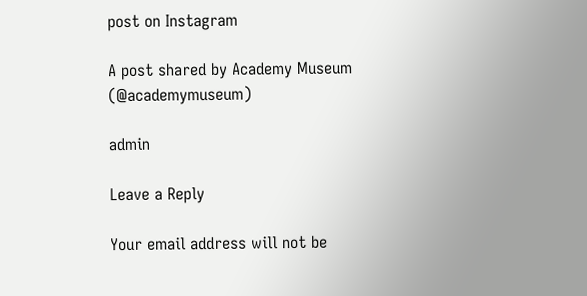post on Instagram

A post shared by Academy Museum (@academymuseum)

admin

Leave a Reply

Your email address will not be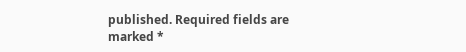published. Required fields are marked *